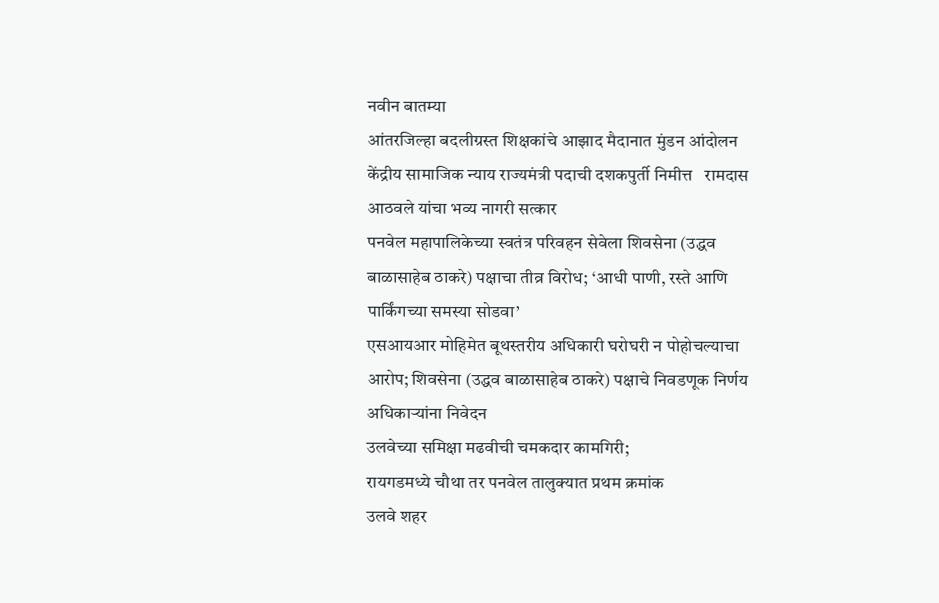नवीन बातम्या
आंतरजिल्हा बदलीग्रस्त शिक्षकांचे आझाद मैदानात मुंडन आंदोलन
केंद्रीय सामाजिक न्याय राज्यमंत्री पदाची दशकपुर्ती निमीत्त   रामदास आठवले यांचा भव्य नागरी सत्कार
पनवेल महापालिकेच्या स्वतंत्र परिवहन सेवेला शिवसेना (उद्धव बाळासाहेब ठाकरे) पक्षाचा तीव्र विरोध; ‘आधी पाणी, रस्ते आणि पार्किंगच्या समस्या सोडवा’
एसआयआर मोहिमेत बूथस्तरीय अधिकारी घरोघरी न पोहोचल्याचा आरोप; शिवसेना (उद्धव बाळासाहेब ठाकरे) पक्षाचे निवडणूक निर्णय अधिकाऱ्यांना निवेदन
उलवेच्या समिक्षा मढवीची चमकदार कामगिरी;
रायगडमध्ये चौथा तर पनवेल तालुक्यात प्रथम क्रमांक
उलवे शहर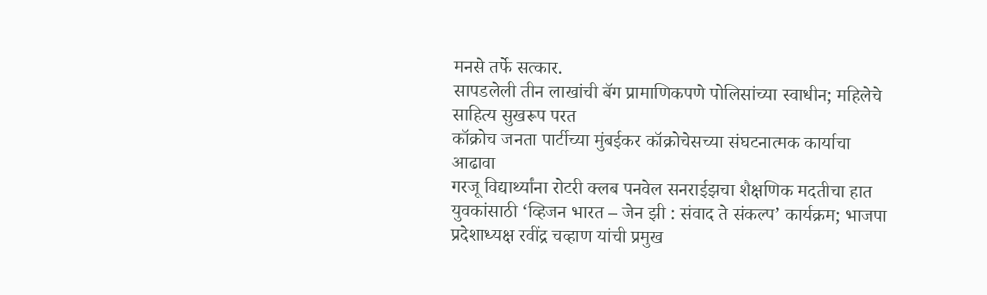मनसे तर्फे सत्कार.
सापडलेली तीन लाखांची बॅग प्रामाणिकपणे पोलिसांच्या स्वाधीन; महिलेचे साहित्य सुखरूप परत
कॉक्रोच जनता पार्टीच्या मुंबईकर कॉक्रोचेसच्या संघटनात्मक कार्याचा आढावा
गरजू विद्यार्थ्यांना रोटरी क्लब पनवेल सनराईझचा शैक्षणिक मदतीचा हात
युवकांसाठी ‘व्हिजन भारत – जेन झी : संवाद ते संकल्प’ कार्यक्रम; भाजपा प्रदेशाध्यक्ष रवींद्र चव्हाण यांची प्रमुख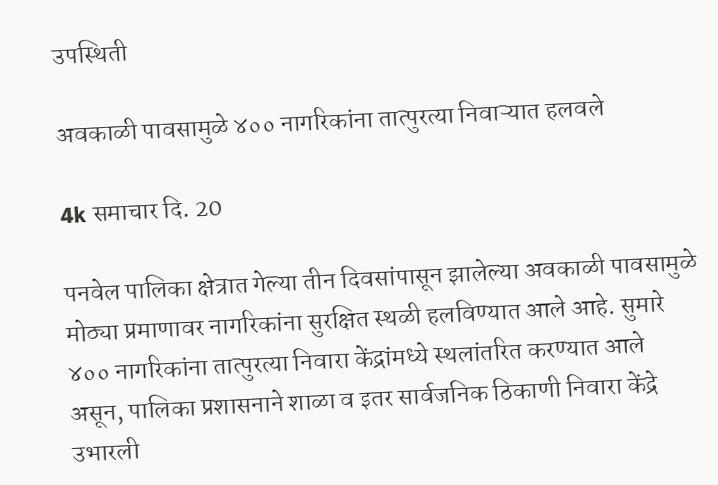उपस्थिती

अवकाळी पावसामुळे ४०० नागरिकांना तात्पुरत्या निवाऱ्यात हलवले

4k समाचार दि. 20

पनवेल पालिका क्षेत्रात गेल्या तीन दिवसांपासून झालेल्या अवकाळी पावसामुळे मोठ्या प्रमाणावर नागरिकांना सुरक्षित स्थळी हलविण्यात आले आहे. सुमारे ४०० नागरिकांना तात्पुरत्या निवारा केंद्रांमध्ये स्थलांतरित करण्यात आले असून, पालिका प्रशासनाने शाळा व इतर सार्वजनिक ठिकाणी निवारा केंद्रे उभारली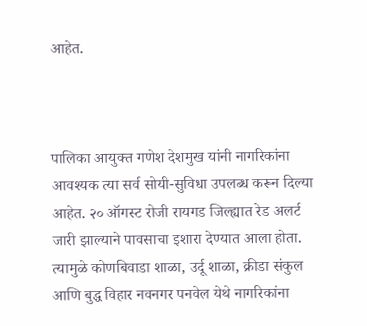आहेत.



पालिका आयुक्त गणेश देशमुख यांनी नागरिकांना आवश्यक त्या सर्व सोयी-सुविधा उपलब्ध करून दिल्या आहेत. २० ऑगस्ट रोजी रायगड जिल्ह्यात रेड अलर्ट जारी झाल्याने पावसाचा इशारा देण्यात आला होता. त्यामुळे कोणबिवाडा शाळा, उर्दू शाळा, क्रीडा संकुल आणि बुद्ध विहार नवनगर पनवेल येथे नागरिकांना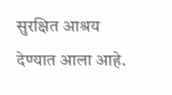सुरक्षित आश्रय देण्यात आला आहे.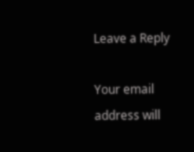Leave a Reply

Your email address will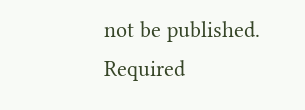not be published. Required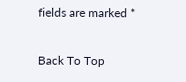fields are marked *

Back To Top